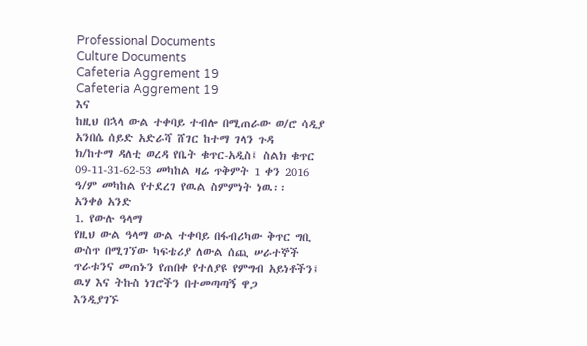Professional Documents
Culture Documents
Cafeteria Aggrement 19
Cafeteria Aggrement 19
እና
ከዚህ በኋላ ውል ተቀባይ ተብሎ በሚጠራው ወ/ሮ ሳዲያ አንበሴ ሰይድ አድራሻ ሸገር ከተማ ገላን ጉዳ
ክ/ከተማ ዳለቲ ወረዳ የቤት ቁጥር-አዲስ፤ ስልክ ቁጥር 09-11-31-62-53 መካከል ዛሬ ጥቅምት 1 ቀን 2016
ዓ/ም መካከል የተደረገ የዉል ስምምነት ነዉ፡፡
አንቀፅ አንድ
1. የውሉ ዓላማ
የዚህ ውል ዓላማ ውል ተቀባይ በፋብሪካው ቅጥር ግቢ ውስጥ በሚገኘው ካፍቴሪያ ለውል ሰጪ ሠራተኞች
ጥራቱንና መጠኑን የጠበቀ የተለያዩ የምግብ አይነቶችን፤ ዉሃ እና ትኩስ ነገሮችን በተመጣጣኝ ዋጋ
እንዲያገኙ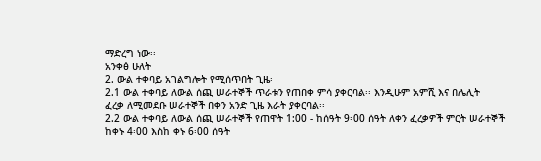ማድረግ ነው፡፡
አንቀፅ ሁለት
2. ውል ተቀባይ አገልግሎት የሚሰጥበት ጊዜ፡
2.1 ውል ተቀባይ ለውል ሰጪ ሠራተኞች ጥራቱን የጠበቀ ምሳ ያቀርባል፡፡ እንዲሁም አምሺ እና በሌሊት
ፈረቃ ለሚመደቡ ሠራተኞች በቀን አንድ ጊዜ እራት ያቀርባል፡፡
2.2 ውል ተቀባይ ለውል ሰጪ ሠራተኞች የጠዋት 1:00 - ከሰዓት 9፡00 ሰዓት ለቀን ፈረቃዎች ምርት ሠራተኞች
ከቀኑ 4፡00 እስከ ቀኑ 6፡00 ሰዓት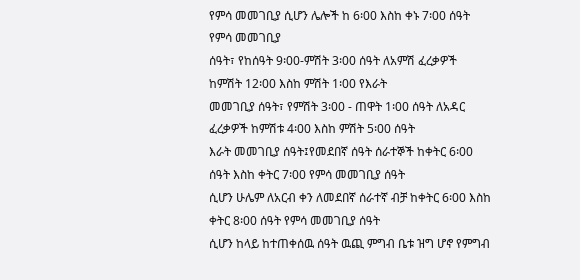የምሳ መመገቢያ ሲሆን ሌሎች ከ 6፡00 እስከ ቀኑ 7፡00 ሰዓት የምሳ መመገቢያ
ሰዓት፣ የከሰዓት 9፡00-ምሽት 3፡00 ሰዓት ለአምሽ ፈረቃዎች ከምሽት 12፡00 እስከ ምሽት 1፡00 የእራት
መመገቢያ ሰዓት፣ የምሽት 3፡00 - ጠዋት 1፡00 ሰዓት ለአዳር ፈረቃዎች ከምሽቱ 4፡00 እስከ ምሽት 5፡00 ሰዓት
እራት መመገቢያ ሰዓት፤የመደበኛ ሰዓት ሰራተኞች ከቀትር 6፡00 ሰዓት እስከ ቀትር 7፡00 የምሳ መመገቢያ ሰዓት
ሲሆን ሁሌም ለአርብ ቀን ለመደበኛ ሰራተኛ ብቻ ከቀትር 6፡00 እስከ ቀትር 8፡00 ሰዓት የምሳ መመገቢያ ሰዓት
ሲሆን ከላይ ከተጠቀሰዉ ሰዓት ዉጪ ምግብ ቤቱ ዝግ ሆኖ የምግብ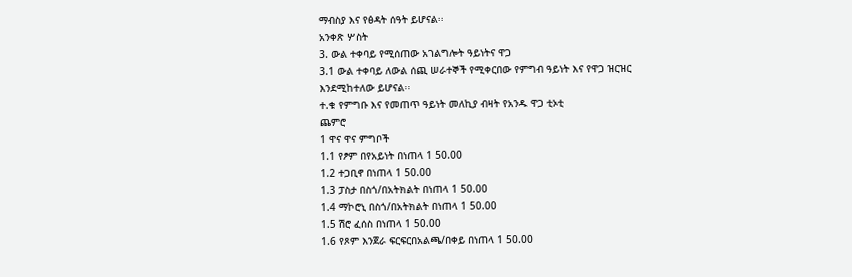ማብስያ እና የፅዳት ሰዓት ይሆናል፡፡
አንቀጽ ሦስት
3. ውል ተቀባይ የሚሰጠው አገልግሎት ዓይነትና ዋጋ
3.1 ውል ተቀባይ ለውል ሰጪ ሠራተኞች የሚቀርበው የምግብ ዓይነት እና የዋጋ ዝርዝር
እንደሚከተለው ይሆናል፡፡
ተ.ቁ የምግቡ እና የመጠጥ ዓይነት መለኪያ ብዛት የአንዱ ዋጋ ቲኦቲ
ጨምሮ
1 ዋና ዋና ምግቦች
1.1 የፆም በየአይነት በነጠላ 1 50.00
1.2 ተጋቢኖ በነጠላ 1 50.00
1.3 ፓስታ በስጎ/በአትክልት በነጠላ 1 50.00
1.4 ማኮሮኒ በስጎ/በአትክልት በነጠላ 1 50.00
1.5 ሽሮ ፈሰስ በነጠላ 1 50.00
1.6 የጾም እንጀራ ፍርፍርበአልጫ/በቀይ በነጠላ 1 50.00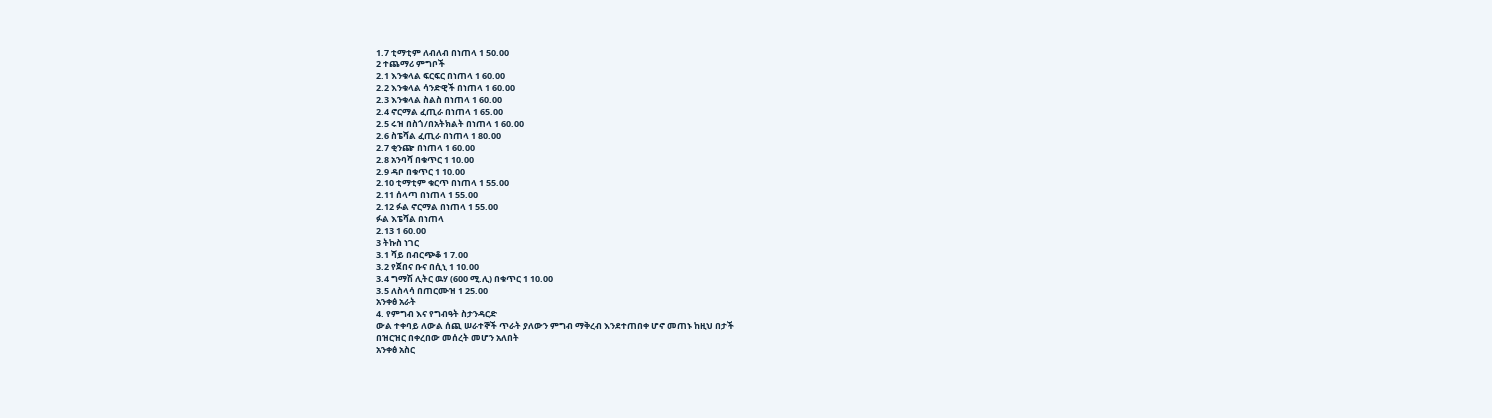1.7 ቲማቲም ለብለብ በነጠላ 1 50.00
2 ተጨማሪ ምግቦች
2.1 እንቁላል ፍርፍር በነጠላ 1 60.00
2.2 እንቁላል ሳንድዊች በነጠላ 1 60.00
2.3 እንቁላል ስልስ በነጠላ 1 60.00
2.4 ኖርማል ፈጢራ በነጠላ 1 65.00
2.5 ሩዝ በስጎ/በአትክልት በነጠላ 1 60.00
2.6 ስፔሻል ፈጢራ በነጠላ 1 80.00
2.7 ቂንጬ በነጠላ 1 60.00
2.8 አንባሻ በቁጥር 1 10.00
2.9 ዳቦ በቁጥር 1 10.00
2.10 ቲማቲም ቁርጥ በነጠላ 1 55.00
2.11 ሰላጣ በነጠላ 1 55.00
2.12 ፉል ኖርማል በነጠላ 1 55.00
ፉል እፔሻል በነጠላ
2.13 1 60.00
3 ትኩስ ነገር
3.1 ሻይ በብርጭቆ 1 7.00
3.2 የጀበና ቡና በሲኒ 1 10.00
3.4 ግማሽ ሊትር ዉሃ (600 ሚ.ሊ) በቁጥር 1 10.00
3.5 ለስላሳ በጠርሙዝ 1 25.00
አንቀፅ አራት
4. የምግብ እና የግብዓት ስታንዳርድ
ውል ተቀባይ ለውል ሰጪ ሠራተኞች ጥራት ያለውን ምግብ ማቅረብ እንደተጠበቀ ሆኖ መጠኑ ከዚህ በታች
በዝርዝር በቀረበው መሰረት መሆን አለበት
አንቀፅ አስር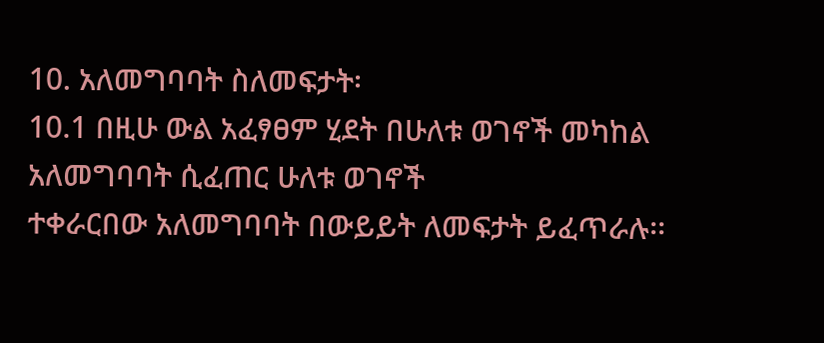10. አለመግባባት ስለመፍታት፡
10.1 በዚሁ ውል አፈፃፀም ሂደት በሁለቱ ወገኖች መካከል አለመግባባት ሲፈጠር ሁለቱ ወገኖች
ተቀራርበው አለመግባባት በውይይት ለመፍታት ይፈጥራሉ፡፡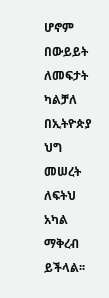ሆኖም በውይይት ለመፍታት ካልቻለ
በኢትዮጵያ ህግ መሠረት ለፍትህ አካል ማቅረብ ይችላል፡፡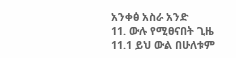አንቀፅ አስራ አንድ
11. ውሉ የሚፀናበት ጊዜ
11.1 ይህ ውል በሁለቱም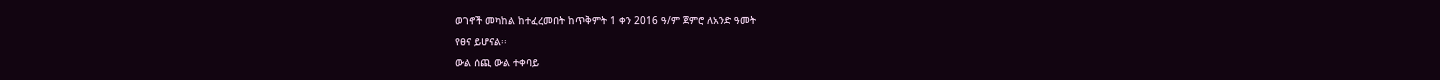ወገኖች መካከል ከተፈረመበት ከጥቅምት 1 ቀን 2016 ዓ/ም ጀምሮ ለአንድ ዓመት
የፀና ይሆናል፡፡
ውል ሰጪ ውል ተቀባይ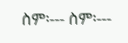ስም፡--- ስም፡---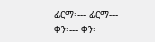ፊርማ፡--- ፊርማ---
ቀን፡--- ቀን፡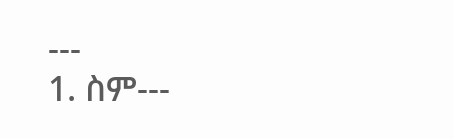---
1. ስም---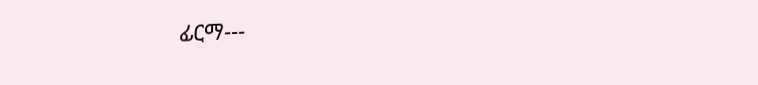ፊርማ---